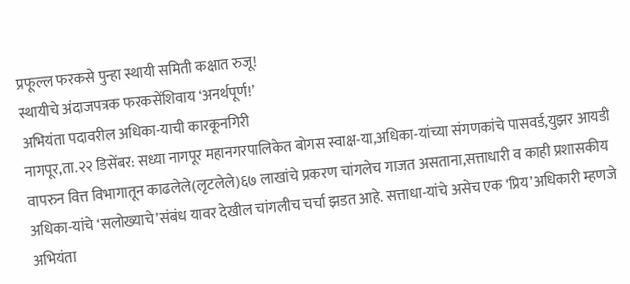प्रफूल्ल फरकसे पुन्हा स्थायी समिती कक्षात रुजू!
स्थायीचे अंदाजपत्रक फरकसेंशिवाय ‘अनर्थपूर्ण!’
अभियंता पदावरील अधिका-याची कारकूनगिरी
नागपूर,ता.२२ डिसेंबर: सध्या नागपूर महानगरपालिकेत बोगस स्वाक्ष-या,अधिका-यांच्या संगणकांचे पासवर्ड,युझर आयडी वापरुन वित्त विभागातून काढलेले(लृटलेले)६७ लाखांचे प्रकरण चांगलेच गाजत असताना,सत्ताधारी व काही प्रशासकीय अधिका-यांचे ‘सलोख्याचे’संबंध यावर देखील चांगलीच चर्चा झडत आहे. सत्ताधा-यांचे असेच एक ‘प्रिय’अधिकारी म्हणजे अभियंता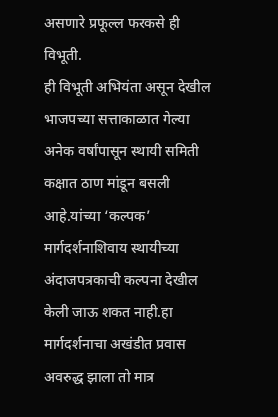असणारे प्रफूल्ल फरकसे ही विभूती.
ही विभूती अभियंता असून देखील भाजपच्या सत्ताकाळात गेल्या अनेक वर्षांपासून स्थायी समिती कक्षात ठाण मांडून बसली आहे.यांच्या ‘कल्पक’ मार्गदर्शनाशिवाय स्थायीच्या अंदाजपत्रकाची कल्पना देखील केली जाऊ शकत नाही.हा मार्गदर्शनाचा अखंडीत प्रवास अवरुद्ध झाला तो मात्र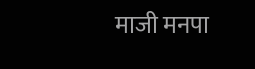माजी मनपा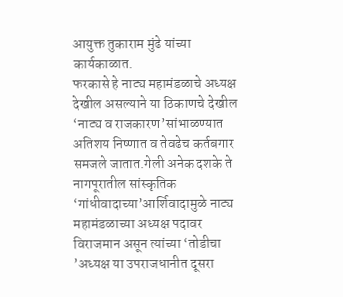आयुक्त तुकाराम मुंढे यांच्या कार्यकाळात.
फरकासे हे नाट्य महामंडळाचे अध्यक्ष देखील असल्याने या ठिकाणचे देखील ‘नाट्य व राजकारण’सांभाळण्यात अतिशय निष्णात व तेवढेच कर्तबगार समजले जातात.गेली अनेक दशके ते नागपूरातील सांस्कृतिक ‘गांधीवादाच्या’आर्शिवादामुळे नाट्य महामंडळाच्या अध्यक्ष पदावर विराजमान असून त्यांच्या ‘तोडीचा ’अध्यक्ष या उपराजधानीत दूसरा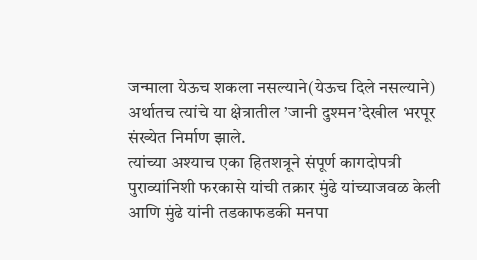जन्माला येऊच शकला नसल्याने(येऊच दिले नसल्याने) अर्थातच त्यांचे या क्षेत्रातील ’जानी दुश्मन’देखील भरपूर संख्येत निर्माण झाले.
त्यांच्या अश्याच एका हितशत्रूने संपूर्ण कागदोपत्री पुराव्यांनिशी फरकासे यांची तक्रार मुंढे यांच्याजवळ केली आणि मुंढे यांनी तडकाफडकी मनपा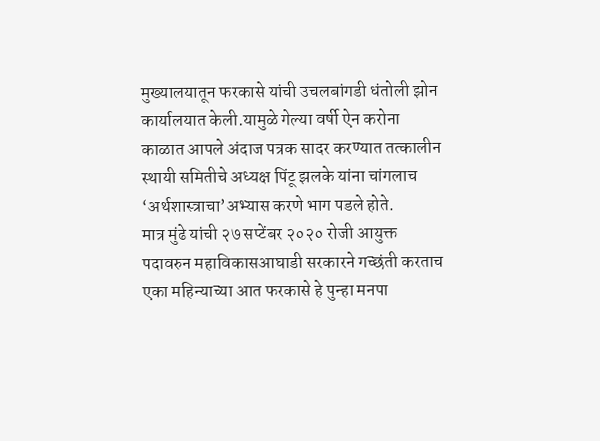मुख्यालयातून फरकासे यांची उचलबांगडी धंतोली झोन कार्यालयात केली.यामुळे गेल्या वर्षी ऐन करोना काळात आपले अंदाज पत्रक सादर करण्यात तत्कालीन स्थायी समितीचे अध्यक्ष पिंटू झलके यांना चांगलाच ‘अर्थशास्त्राचा’अभ्यास करणे भाग पडले होते.
मात्र मुंढे यांची २७ सप्टेंबर २०२० रोजी आयुक्त पदावरुन महाविकासआघाडी सरकारने गच्छंती करताच एका महिन्याच्या आत फरकासे हे पुन्हा मनपा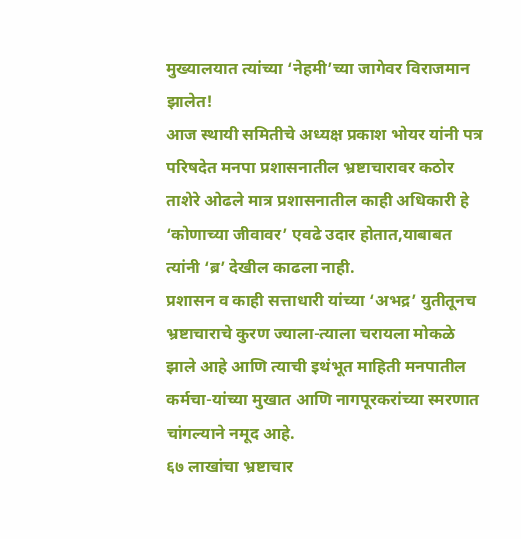मुख्यालयात त्यांच्या ‘नेहमी’च्या जागेवर विराजमान झालेत!
आज स्थायी समितीचे अध्यक्ष प्रकाश भोयर यांनी पत्र परिषदेत मनपा प्रशासनातील भ्रष्टाचारावर कठोर ताशेरे ओढले मात्र प्रशासनातील काही अधिकारी हे ‘कोणाच्या जीवावर’ एवढे उदार होतात,याबाबत त्यांनी ‘ब्र’ देखील काढला नाही.
प्रशासन व काही सत्ताधारी यांच्या ‘अभद्र’ युतीतूनच भ्रष्टाचाराचे कुरण ज्याला-त्याला चरायला मोकळे झाले आहे आणि त्याची इथंभूत माहिती मनपातील कर्मचा-यांच्या मुखात आणि नागपूरकरांच्या स्मरणात चांगल्याने नमूद आहे.
६७ लाखांचा भ्रष्टाचार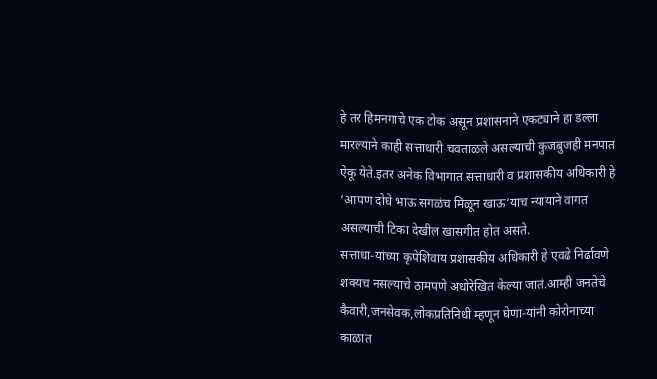हे तर हिमनगाचे एक टोक असून प्रशासनाने एकट्याने हा डल्ला मारल्याने काही सत्ताधारी चवताळले असल्याची कुजबुजही मनपात ऐकू येते.इतर अनेक विभागात सत्ताधारी व प्रशासकीय अधिकारी हे ‘आपण दोघे भाऊ सगळंच मिळून खाऊ‘याच न्यायाने वागत असल्याची टिका देखील खासगीत होत असते.
सत्ताधा-यांच्या कृपेशिवाय प्रशासकीय अधिकारी हे एवढे निर्ढावणे शक्यच नसल्याचे ठामपणे अधोरेखित केल्या जातं.आम्ही जनतेचे कैवारी,जनसेवक,लोकप्रतिनिधी म्हणून घेणा-यांनी कोरोनाच्या काळात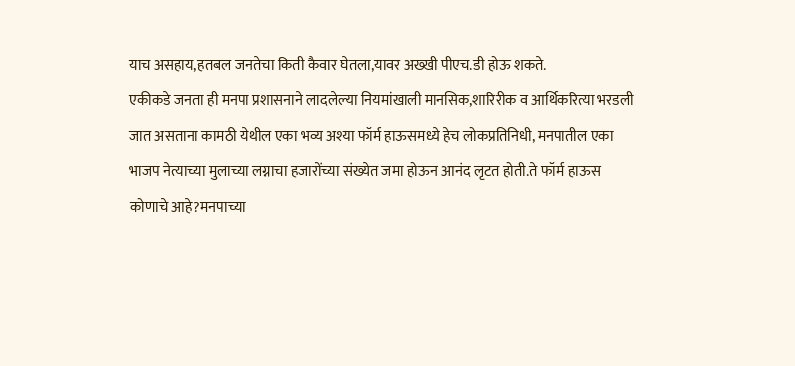याच असहाय,हतबल जनतेचा किती कैवार घेतला,यावर अख्खी पीएच.डी होऊ शकते.
एकीकडे जनता ही मनपा प्रशासनाने लादलेल्या नियमांखाली मानसिक,शारिरीक व आर्थिकरित्या भरडली जात असताना कामठी येथील एका भव्य अश्या फॉर्म हाऊसमध्ये हेच लोकप्रतिनिधी, मनपातील एका भाजप नेत्याच्या मुलाच्या लग्नाचा हजारोंच्या संख्येत जमा होऊन आनंद लृटत होती.ते फॉर्म हाऊस कोणाचे आहे?मनपाच्या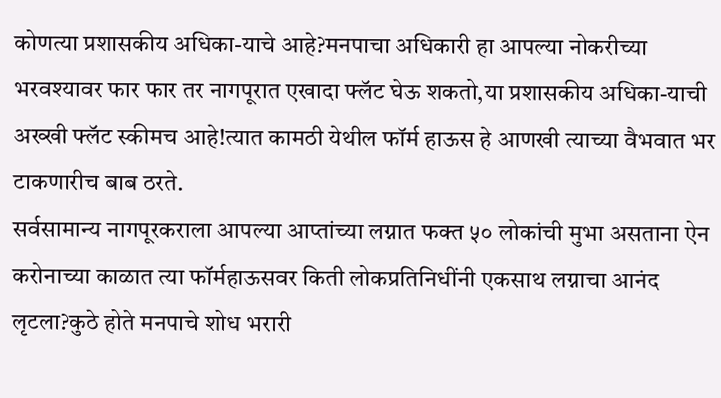कोणत्या प्रशासकीय अधिका-याचे आहे?मनपाचा अधिकारी हा आपल्या नोकरीच्या भरवश्यावर फार फार तर नागपूरात एखादा फ्लॅट घेऊ शकतो,या प्रशासकीय अधिका-याची अख्खी फ्लॅट स्कीमच आहे!त्यात कामठी येथील फॉर्म हाऊस हे आणखी त्याच्या वैभवात भर टाकणारीच बाब ठरते.
सर्वसामान्य नागपूरकराला आपल्या आप्तांच्या लग्नात फक्त ५० लोकांची मुभा असताना ऐन करोनाच्या काळात त्या फॉर्महाऊसवर किती लोकप्रतिनिधींनी एकसाथ लग्नाचा आनंद लृटला?कुठे होते मनपाचे शोध भरारी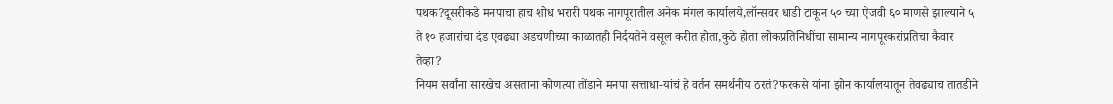पथक?दूसरीकडे मनपाचा हाच शोध भरारी पथक नागपूरातील अनेक मंगल कार्यालये,लॉन्सवर धाडी टाकून ५० च्या ऐजवी ६० माणसे झाल्याने ५ ते १० हजारांचा दंड एवढ्या अडचणीच्या काळातही निर्दयतेने वसूल करीत होता,कुठे होता लोकप्रतिनिधींचा सामान्य नागपूरकरांप्रतिचा कैवार तेव्हा?
नियम सर्वांना सारखेच असताना कोणत्या तोंडाने मनपा सत्ताधा-यांचं हे वर्तन समर्थनीय ठरतं?फरकसे यांना झोन कार्यालयातून तेवढ्याच तातडीने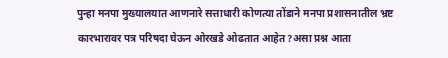पुन्हा मनपा मुख्यालयात आणनारे सत्ताधारी कोणत्या तोंडाने मनपा प्रशासनातील भ्रष्ट कारभारावर पत्र परिषदा घेऊन ओरखडे ओढतात आहेत?असा प्रश्न आता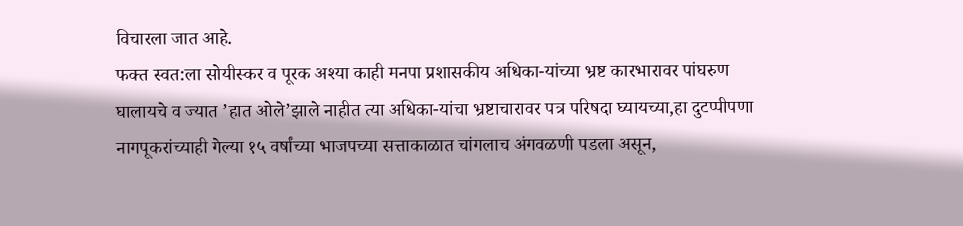विचारला जात आहे.
फक्त स्वत:ला सोयीस्कर व पूरक अश्या काही मनपा प्रशासकीय अधिका-यांच्या भ्रष्ट कारभारावर पांघरुण घालायचे व ज्यात ’हात ओले’झाले नाहीत त्या अधिका-यांचा भ्रष्टाचारावर पत्र परिषदा घ्यायच्या,हा दुटप्पीपणा नागपूकरांच्याही गेल्या १५ वर्षांच्या भाजपच्या सत्ताकाळात चांगलाच अंगवळणी पडला असून,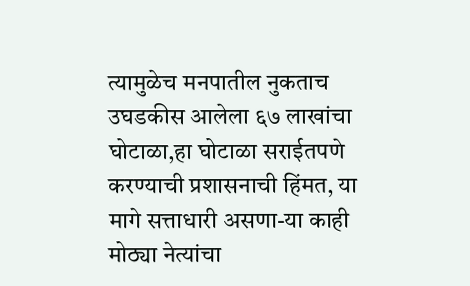त्यामुळेच मनपातील नुकताच उघडकीस आलेला ६७ लाखांचा घोटाळा,हा घोटाळा सराईतपणे करण्याची प्रशासनाची हिंमत, या मागे सत्ताधारी असणा-या काही मोठ्या नेत्यांचा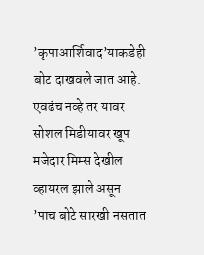’कृपाआर्शिवाद’याकडेही बोट दाखवले जात आहे.
एवढंच नव्हे तर यावर सोशल मिडीयावर खूप मजेदार मिम्स देखील व्हायरल झाले असून ’पाच बोटे सारखी नसतात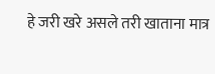हे जरी खरे असले तरी खाताना मात्र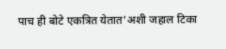पाच ही बोटे एकत्रित येतात’अशी जहाल टिका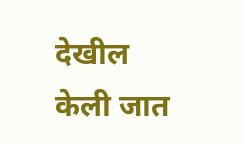देखील केली जात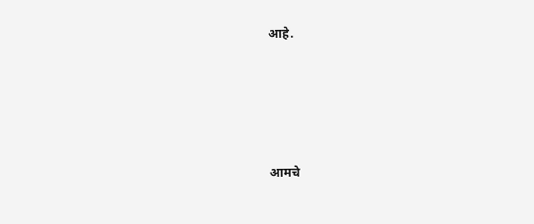आहे.




आमचे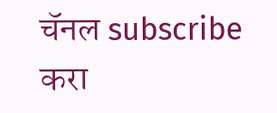चॅनल subscribe करा